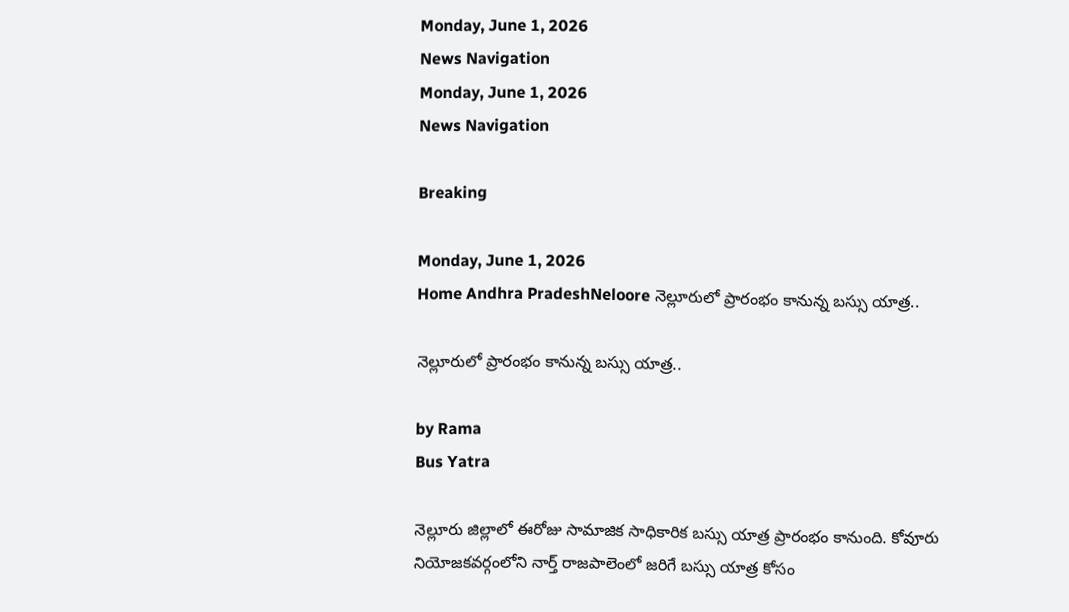Monday, June 1, 2026
News Navigation
Monday, June 1, 2026
News Navigation

Breaking

Monday, June 1, 2026
Home Andhra PradeshNeloore నెల్లూరులో ప్రారంభం కానున్న బస్సు యాత్ర..

నెల్లూరులో ప్రారంభం కానున్న బస్సు యాత్ర..

by Rama
Bus Yatra

నెల్లూరు జిల్లాలో ఈరోజు సామాజిక సాధికారిక బస్సు యాత్ర ప్రారంభం కానుంది. కోవూరు నియోజకవర్గంలోని నార్త్ రాజపాలెంలో జరిగే బస్సు యాత్ర కోసం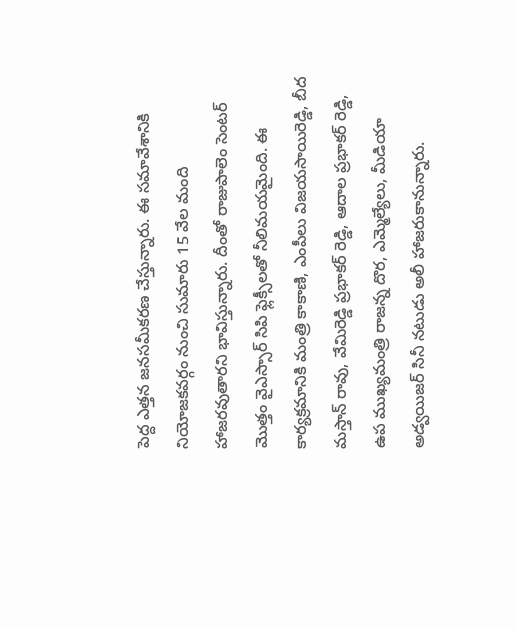పెద్ద ఎత్తన జనసమీకరణ చేస్తున్నారు. ఈ సమావేశానికి నియోజకవర్గం నుంచి సుమారు 15 వేల మంది హాజరవుతారని భావిస్తున్నారు. దీంతో రాజుపాలెం సెంటర్ మొత్తం వైఎస్సార్ సిపి ఫ్లెక్సీలతో నీలిమయమైంది. ఈ కార్యక్రమానికి మంత్రి కాకాణి, ఎంపీలు విజయసాయిరెడ్డి, బీద మస్తాన్ రావు, వేమిరెడ్డి ప్రభాకర్ రెడ్డి, ఆదాల ప్రభాకర్ రెడ్డి, ఉప ముఖ్యమంత్రి రాజన్న దొర, ఎమ్మెల్యేలు, మీడియా అడ్వయిజర్ సినీ నటుడు అలీ హాజరుకానున్నారు.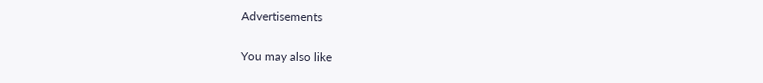Advertisements

You may also like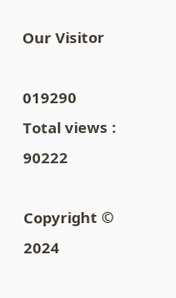Our Visitor

019290
Total views : 90222

Copyright © 2024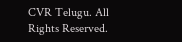CVR Telugu. All Rights Reserved.